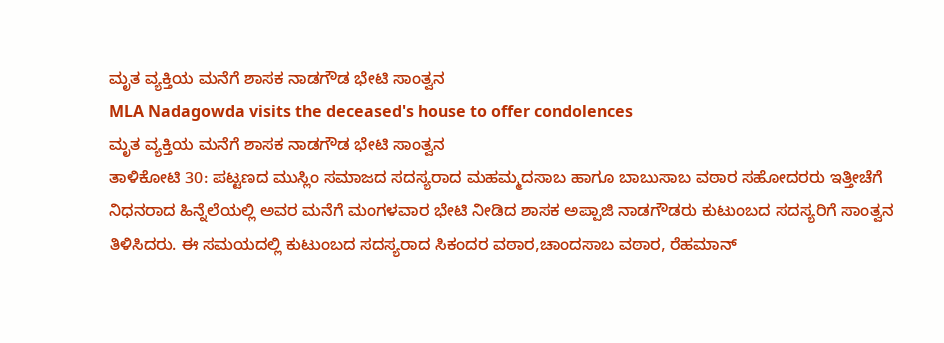ಮೃತ ವ್ಯಕ್ತಿಯ ಮನೆಗೆ ಶಾಸಕ ನಾಡಗೌಡ ಭೇಟಿ ಸಾಂತ್ವನ
MLA Nadagowda visits the deceased's house to offer condolences
ಮೃತ ವ್ಯಕ್ತಿಯ ಮನೆಗೆ ಶಾಸಕ ನಾಡಗೌಡ ಭೇಟಿ ಸಾಂತ್ವನ
ತಾಳಿಕೋಟಿ 30: ಪಟ್ಟಣದ ಮುಸ್ಲಿಂ ಸಮಾಜದ ಸದಸ್ಯರಾದ ಮಹಮ್ಮದಸಾಬ ಹಾಗೂ ಬಾಬುಸಾಬ ವಠಾರ ಸಹೋದರರು ಇತ್ತೀಚೆಗೆ ನಿಧನರಾದ ಹಿನ್ನೆಲೆಯಲ್ಲಿ ಅವರ ಮನೆಗೆ ಮಂಗಳವಾರ ಭೇಟಿ ನೀಡಿದ ಶಾಸಕ ಅಪ್ಪಾಜಿ ನಾಡಗೌಡರು ಕುಟುಂಬದ ಸದಸ್ಯರಿಗೆ ಸಾಂತ್ವನ ತಿಳಿಸಿದರು. ಈ ಸಮಯದಲ್ಲಿ ಕುಟುಂಬದ ಸದಸ್ಯರಾದ ಸಿಕಂದರ ವಠಾರ,ಚಾಂದಸಾಬ ವಠಾರ, ರೆಹಮಾನ್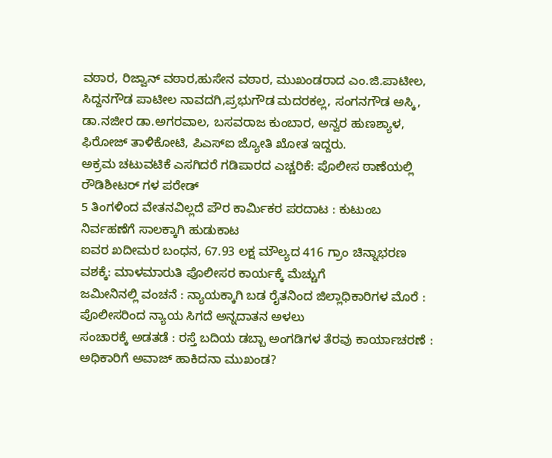ವಠಾರ, ರಿಜ್ವಾನ್ ವಠಾರ,ಹುಸೇನ ವಠಾರ, ಮುಖಂಡರಾದ ಎಂ.ಜಿ.ಪಾಟೀಲ, ಸಿದ್ದನಗೌಡ ಪಾಟೀಲ ನಾವದಗಿ,ಪ್ರಭುಗೌಡ ಮದರಕಲ್ಲ, ಸಂಗನಗೌಡ ಅಸ್ಕಿ, ಡಾ.ನಜೀರ ಡಾ.ಅಗರವಾಲ, ಬಸವರಾಜ ಕುಂಬಾರ, ಅನ್ವರ ಹುಣಶ್ಯಾಳ, ಫಿರೋಜ್ ತಾಳಿಕೋಟಿ, ಪಿಎಸ್ಐ ಜ್ಯೋತಿ ಖೋತ ಇದ್ದರು.
ಅಕ್ರಮ ಚಟುವಟಿಕೆ ಎಸಗಿದರೆ ಗಡಿಪಾರದ ಎಚ್ಚರಿಕೆ: ಪೊಲೀಸ ಠಾಣೆಯಲ್ಲಿ ರೌಡಿಶೀಟರ್ ಗಳ ಪರೇಡ್
5 ತಿಂಗಳಿಂದ ವೇತನವಿಲ್ಲದೆ ಪೌರ ಕಾರ್ಮಿಕರ ಪರದಾಟ : ಕುಟುಂಬ ನಿರ್ವಹಣೆಗೆ ಸಾಲಕ್ಕಾಗಿ ಹುಡುಕಾಟ
ಐವರ ಖದೀಮರ ಬಂಧನ, 67.93 ಲಕ್ಷ ಮೌಲ್ಯದ 416 ಗ್ರಾಂ ಚಿನ್ನಾಭರಣ ವಶಕ್ಕೆ: ಮಾಳಮಾರುತಿ ಪೊಲೀಸರ ಕಾರ್ಯಕ್ಕೆ ಮೆಚ್ಚುಗೆ
ಜಮೀನಿನಲ್ಲಿ ವಂಚನೆ : ನ್ಯಾಯಕ್ಕಾಗಿ ಬಡ ರೈತನಿಂದ ಜಿಲ್ಲಾಧಿಕಾರಿಗಳ ಮೊರೆ : ಪೊಲೀಸರಿಂದ ನ್ಯಾಯ ಸಿಗದೆ ಅನ್ನದಾತನ ಅಳಲು
ಸಂಚಾರಕ್ಕೆ ಅಡತಡೆ : ರಸ್ತೆ ಬದಿಯ ಡಬ್ಬಾ ಅಂಗಡಿಗಳ ತೆರವು ಕಾರ್ಯಾಚರಣೆ : ಅಧಿಕಾರಿಗೆ ಅವಾಜ್ ಹಾಕಿದನಾ ಮುಖಂಡ?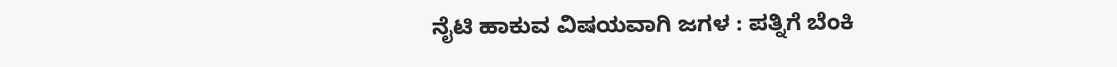ನೈಟಿ ಹಾಕುವ ವಿಷಯವಾಗಿ ಜಗಳ : ಪತ್ನಿಗೆ ಬೆಂಕಿ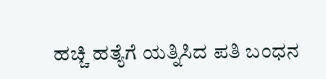ಹಚ್ಚಿ ಹತ್ಯೆಗೆ ಯತ್ನಿಸಿದ ಪತಿ ಬಂಧನ